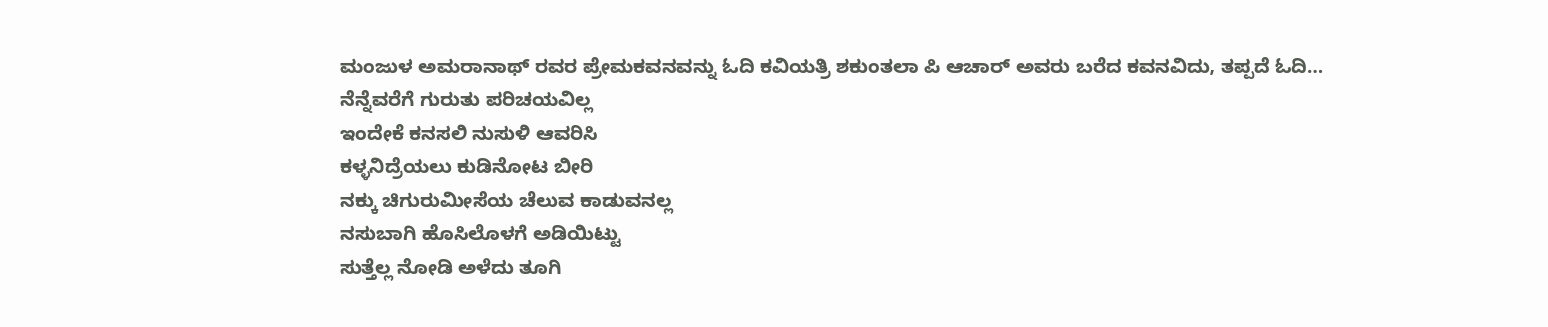ಮಂಜುಳ ಅಮರಾನಾಥ್ ರವರ ಪ್ರೇಮಕವನವನ್ನು ಓದಿ ಕವಿಯತ್ರಿ ಶಕುಂತಲಾ ಪಿ ಆಚಾರ್ ಅವರು ಬರೆದ ಕವನವಿದು, ತಪ್ಪದೆ ಓದಿ…
ನೆನ್ನೆವರೆಗೆ ಗುರುತು ಪರಿಚಯವಿಲ್ಲ
ಇಂದೇಕೆ ಕನಸಲಿ ನುಸುಳಿ ಆವರಿಸಿ
ಕಳ್ಳನಿದ್ರೆಯಲು ಕುಡಿನೋಟ ಬೀರಿ
ನಕ್ಕು ಚಿಗುರುಮೀಸೆಯ ಚೆಲುವ ಕಾಡುವನಲ್ಲ
ನಸುಬಾಗಿ ಹೊಸಿಲೊಳಗೆ ಅಡಿಯಿಟ್ಟು
ಸುತ್ತೆಲ್ಲ ನೋಡಿ ಅಳೆದು ತೂಗಿ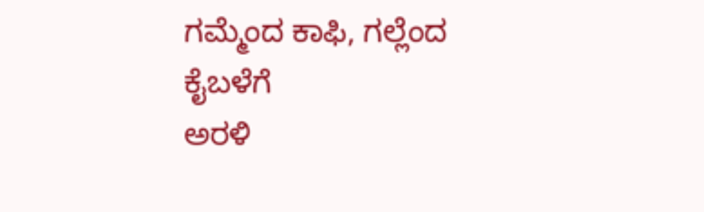ಗಮ್ಮೆಂದ ಕಾಫಿ, ಗಲ್ಲೆಂದ ಕೈಬಳೆಗೆ
ಅರಳಿ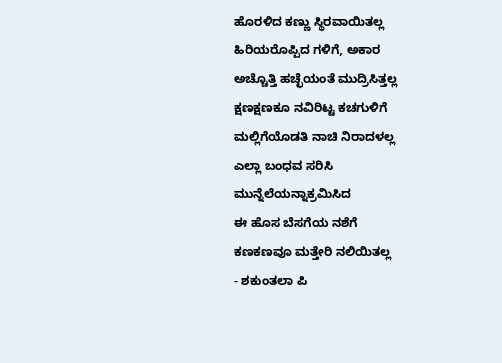ಹೊರಳಿದ ಕಣ್ಣು ಸ್ಥಿರವಾಯಿತಲ್ಲ
ಹಿರಿಯರೊಪ್ಪಿದ ಗಳಿಗೆ, ಅಕಾರ
ಅಚ್ಚೊತ್ತಿ ಹಚ್ಛೆಯಂತೆ ಮುದ್ರಿಸಿತ್ತಲ್ಲ
ಕ್ಷಣಕ್ಷಣಕೂ ನವಿರಿಟ್ಟ ಕಚಗುಳಿಗೆ
ಮಲ್ಲಿಗೆಯೊಡತಿ ನಾಚಿ ನಿರಾದಳಲ್ಲ
ಎಲ್ಲಾ ಬಂಧವ ಸರಿಸಿ
ಮುನ್ನೆಲೆಯನ್ನಾಕ್ರಮಿಸಿದ
ಈ ಹೊಸ ಬೆಸಗೆಯ ನಶೆಗೆ
ಕಣಕಣವೂ ಮತ್ತೇರಿ ನಲಿಯಿತಲ್ಲ
- ಶಕುಂತಲಾ ಪಿ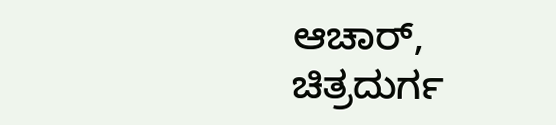ಆಚಾರ್, ಚಿತ್ರದುರ್ಗ